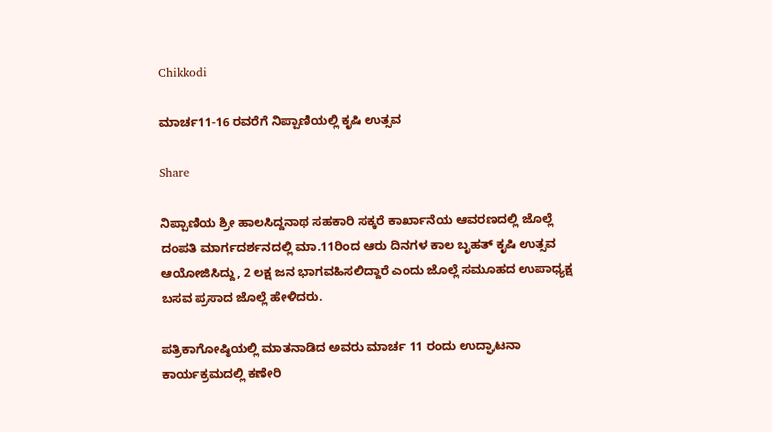Chikkodi

ಮಾರ್ಚ11-16 ರವರೆಗೆ ನಿಪ್ಪಾಣಿಯಲ್ಲಿ ಕೃಷಿ ಉತ್ಸವ

Share

ನಿಪ್ಪಾಣಿಯ ಶ್ರೀ ಹಾಲಸಿದ್ದನಾಥ ಸಹಕಾರಿ ಸಕ್ಕರೆ ಕಾರ್ಖಾನೆಯ ಆವರಣದಲ್ಲಿ ಜೊಲ್ಲೆ ದಂಪತಿ ಮಾರ್ಗದರ್ಶನದಲ್ಲಿ ಮಾ.11ರಿಂದ ಆರು ದಿನಗಳ ಕಾಲ ಬೃಹತ್ ಕೃಷಿ ಉತ್ಸವ ಆಯೋಜಿಸಿದ್ದು, 2 ಲಕ್ಷ ಜನ ಭಾಗವಹಿಸಲಿದ್ದಾರೆ ಎಂದು ಜೊಲ್ಲೆ ಸಮೂಹದ ಉಪಾಧ್ಯಕ್ಷ ಬಸವ ಪ್ರಸಾದ ಜೊಲ್ಲೆ ಹೇಳಿದರು.

ಪತ್ರಿಕಾಗೋಷ್ಠಿಯಲ್ಲಿ ಮಾತನಾಡಿದ ಅವರು ಮಾರ್ಚ 11 ರಂದು ಉದ್ಘಾಟನಾ ಕಾರ್ಯಕ್ರಮದಲ್ಲಿ ಕಣೇರಿ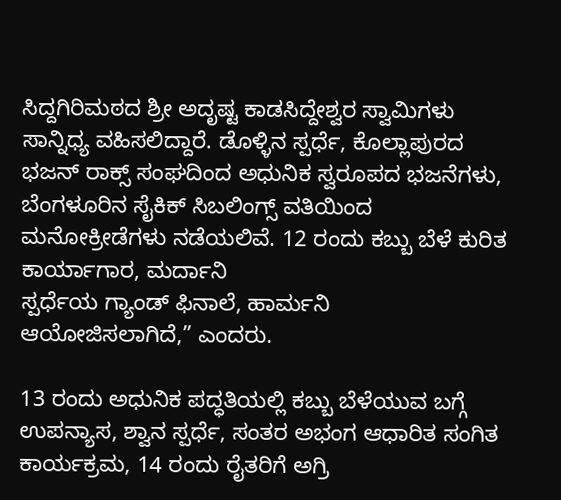ಸಿದ್ದಗಿರಿಮಠದ ಶ್ರೀ ಅದೃಷ್ಟ ಕಾಡಸಿದ್ದೇಶ್ವರ ಸ್ವಾಮಿಗಳು ಸಾನ್ನಿಧ್ಯ ವಹಿಸಲಿದ್ದಾರೆ. ಡೊಳ್ಳಿನ ಸ್ಪರ್ಧೆ, ಕೊಲ್ಲಾಪುರದ ಭಜನ್ ರಾಕ್ಸ್ ಸಂಘದಿಂದ ಅಧುನಿಕ ಸ್ವರೂಪದ ಭಜನೆಗಳು, ಬೆಂಗಳೂರಿನ ಸೈಕಿಕ್ ಸಿಬಲಿಂಗ್ಸ್ ವತಿಯಿಂದ ಮನೋಕ್ರೀಡೆಗಳು ನಡೆಯಲಿವೆ. 12 ರಂದು ಕಬ್ಬು ಬೆಳೆ ಕುರಿತ ಕಾರ್ಯಾಗಾರ, ಮರ್ದಾನಿ
ಸ್ಪರ್ಧೆಯ ಗ್ಯಾಂಡ್ ಫಿನಾಲೆ, ಹಾರ್ಮನಿ ಆಯೋಜಿಸಲಾಗಿದೆ,” ಎಂದರು.

13 ರಂದು ಅಧುನಿಕ ಪದ್ಧತಿಯಲ್ಲಿ ಕಬ್ಬು ಬೆಳೆಯುವ ಬಗ್ಗೆ ಉಪನ್ಯಾಸ, ಶ್ವಾನ ಸ್ಪರ್ಧೆ, ಸಂತರ ಅಭಂಗ ಆಧಾರಿತ ಸಂಗಿತ ಕಾರ್ಯಕ್ರಮ, 14 ರಂದು ರೈತರಿಗೆ ಅಗ್ರಿ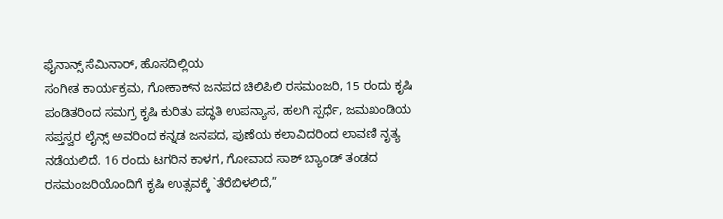ಫೈನಾನ್ಸ್ ಸೆಮಿನಾರ್, ಹೊಸದಿಲ್ಲಿಯ
ಸಂಗೀತ ಕಾರ್ಯಕ್ರಮ, ಗೋಕಾಕ್‌ನ ಜನಪದ ಚಿಲಿಪಿಲಿ ರಸಮಂಜರಿ, 15 ರಂದು ಕೃಷಿ ಪಂಡಿತರಿಂದ ಸಮಗ್ರ ಕೃಷಿ ಕುರಿತು ಪದ್ಧತಿ ಉಪನ್ಯಾಸ, ಹಲಗಿ ಸ್ಪರ್ಧೆ, ಜಮಖಂಡಿಯ ಸಪ್ತಸ್ವರ ಲೈನ್ಸ್ ಅವರಿಂದ ಕನ್ನಡ ಜನಪದ, ಪುಣೆಯ ಕಲಾವಿದರಿಂದ ಲಾವಣಿ ನೃತ್ಯ ನಡೆಯಲಿದೆ. 16 ರಂದು ಟಗರಿನ ಕಾಳಗ, ಗೋವಾದ ಸಾಶ್ ಬ್ಯಾಂಡ್ ತಂಡದ ರಸಮಂಜರಿಯೊಂದಿಗೆ ಕೃಷಿ ಉತ್ಸವಕ್ಕೆ `ತೆರೆಬಿಳಲಿದೆ,”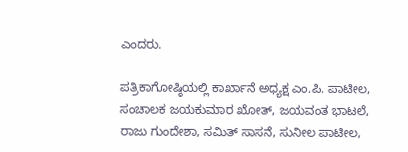ಎಂದರು.

ಪತ್ರಿಕಾಗೋಷ್ಠಿಯಲ್ಲಿ ಕಾರ್ಖಾನೆ ಅಧ್ಯಕ್ಷ ಎಂ.ಪಿ. ಪಾಟೀಲ, ಸಂಚಾಲಕ ಜಯಕುಮಾರ ಖೋತ್, ಜಯವಂತ ಭಾಟಲೆ, ರಾಜು ಗುಂದೇಶಾ, ಸಮಿತ್ ಸಾಸನೆ, ಸುನೀಲ ಪಾಟೀಲ,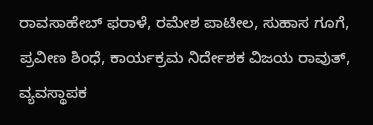ರಾವಸಾಹೇಬ್ ಫರಾಳೆ, ರಮೇಶ ಪಾಟೀಲ, ಸುಹಾಸ ಗೂಗೆ, ಪ್ರವೀಣ ಶಿಂಧೆ, ಕಾರ್ಯಕ್ರಮ ನಿರ್ದೇಶಕ ವಿಜಯ ರಾವುತ್, ವ್ಯವಸ್ಥಾಪಕ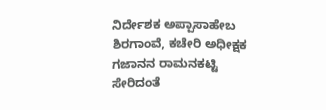ನಿರ್ದೇಶಕ ಅಪ್ಪಾಸಾಹೇಬ ಶಿರಗಾಂವೆ, ಕಚೇರಿ ಅಧೀಕ್ಷಕ ಗಜಾನನ ರಾಮನಕಟ್ಟಿ ಸೇರಿದಂತೆ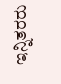ಇನ್ನಿತರರು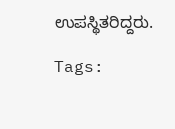ಉಪಸ್ಥಿತರಿದ್ದರು.

Tags: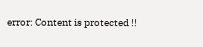error: Content is protected !!